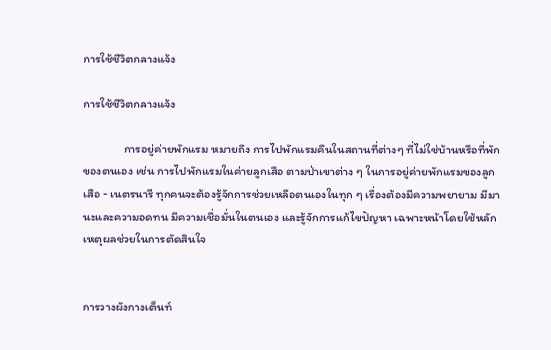การใช้ชีวิตกลางแจ้ง

การใช้ชีวิตกลางแจ้ง

               การอยู่ค่ายพักแรม หมายถึง การไปพักแรมคืนในสถานที่ต่างๆ ที่ไม่ใช่บ้านหรือที่พักของตนเอง เช่น การไปพักแรมในค่ายลูกเสือ ตามป่าเขาต่าง ๆ ในการอยู่ค่ายพักแรมของลูกเสือ - เนตรนารี ทุกคนจะต้องรู้จักการช่วยเหลือตนเองในทุก ๆ เรื่องต้องมีความพยายาม มีมานะและความอดทน มีความเชื่อมั่นในตนเอง และรู้จักการแก้ไขปัญหา เฉพาะหน้าโดยใช้หลักเหตุผลช่วยในการตัดสินใจ


การวางผังกางเต็นท์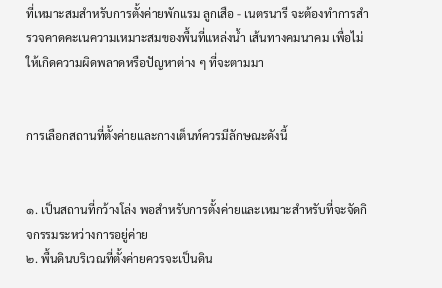ที่เหมาะสมสำหรับการตั้งค่ายพักแรม ลูกเสือ - เนตรนารี จะต้องทำการสำรวจคาดคะเนความเหมาะสมของพื้นที่แหล่งน้ำ เส้นทางคมนาคม เพื่อไม่ให้เกิดความผิดพลาดหรือปัญหาต่าง ๆ ที่จะตามมา


การเลือกสถานที่ตั้งค่ายและกางเต็นท์ควรมีลักษณะดังนี้


๑. เป็นสถานที่กว้างโล่ง พอสำหรับการตั้งค่ายและเหมาะสำหรับที่จะจัดกิจกรรมระหว่างการอยู่ค่าย
๒. พื้นดินบริเวณที่ตั้งค่ายควรจะเป็นดิน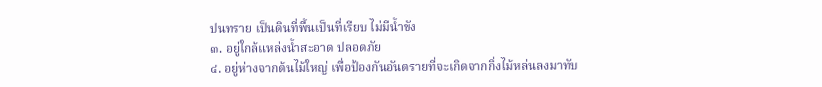ปนทราย เป็นดินที่พื้นเป็นที่เรียบ ไม่มีน้ำขัง
๓. อยู่ใกล้แหล่งน้ำสะอาด ปลอดภัย
๔. อยู่ห่างจากต้นไม้ใหญ่ เพื่อป้องกันอันตรายที่จะเกิดจากกิ่งไม้หล่นลงมาทับ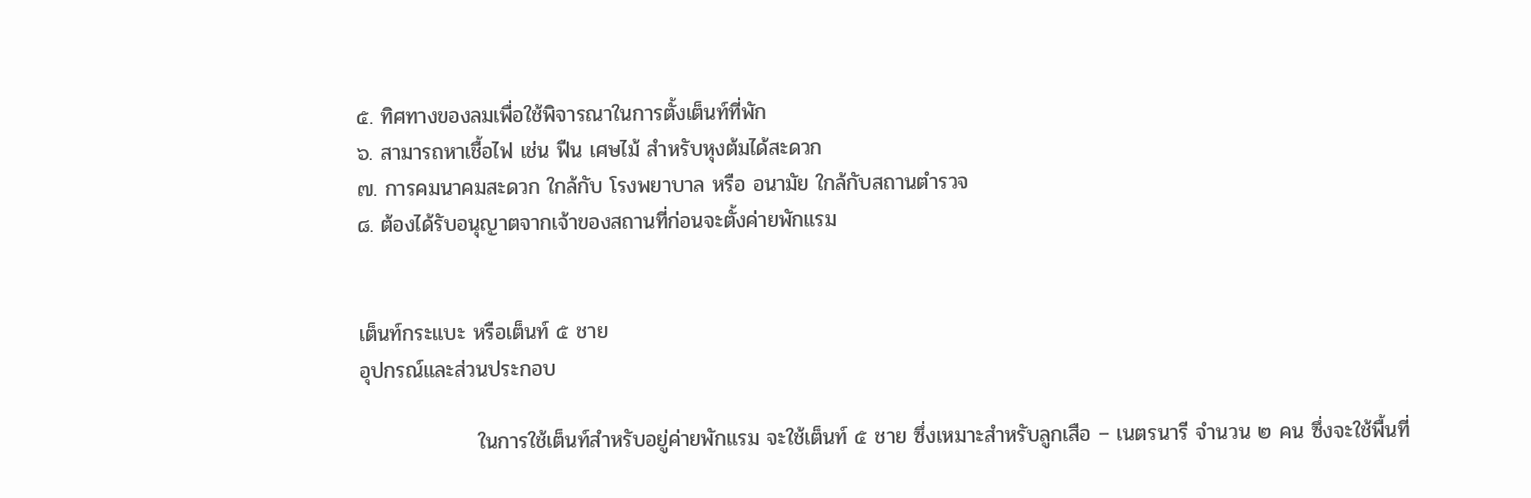๕. ทิศทางของลมเพื่อใช้พิจารณาในการตั้งเต็นท์ที่พัก
๖. สามารถหาเชื้อไฟ เช่น ฟืน เศษไม้ สำหรับหุงต้มได้สะดวก
๗. การคมนาคมสะดวก ใกล้กับ โรงพยาบาล หรือ อนามัย ใกล้กับสถานตำรวจ
๘. ต้องได้รับอนุญาตจากเจ้าของสถานที่ก่อนจะตั้งค่ายพักแรม


เต็นท์กระแบะ หรือเต็นท์ ๕ ชาย
อุปกรณ์และส่วนประกอบ

                ในการใช้เต็นท์สำหรับอยู่ค่ายพักแรม จะใช้เต็นท์ ๕ ชาย ซึ่งเหมาะสำหรับลูกเสือ – เนตรนารี จำนวน ๒ คน ซึ่งจะใช้พื้นที่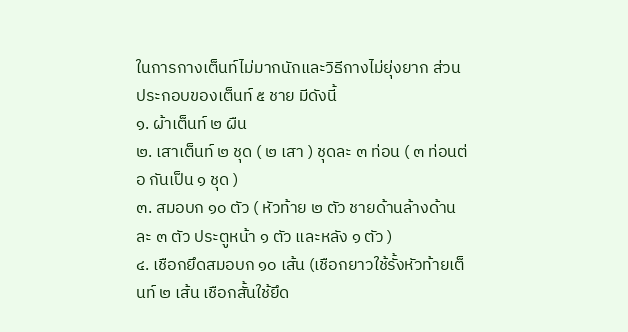ในการกางเต็นท์ไม่มากนักและวิธีกางไม่ยุ่งยาก ส่วนประกอบของเต็นท์ ๕ ชาย มีดังนี้
๑. ผ้าเต็นท์ ๒ ผืน
๒. เสาเต็นท์ ๒ ชุด ( ๒ เสา ) ชุดละ ๓ ท่อน ( ๓ ท่อนต่อ กันเป็น ๑ ชุด )
๓. สมอบก ๑๐ ตัว ( หัวท้าย ๒ ตัว ชายด้านล้างด้านละ ๓ ตัว ประตูหน้า ๑ ตัว และหลัง ๑ ตัว )
๔. เชือกยึดสมอบก ๑๐ เส้น (เชือกยาวใช้รั้งหัวท้ายเต็นท์ ๒ เส้น เชือกสั้นใช้ยึด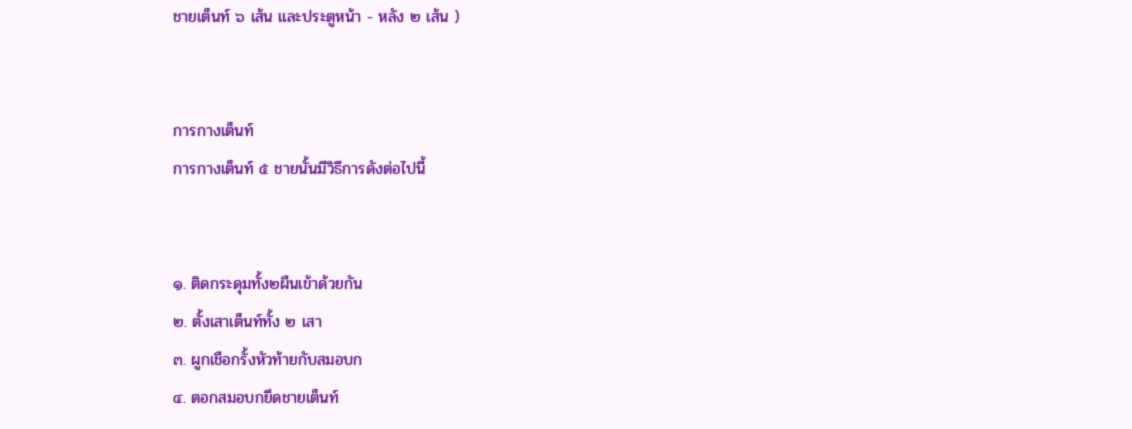ชายเต็นท์ ๖ เส้น และประตูหน้า - หลัง ๒ เส้น )


การกางเต็นท์
การกางเต็นท์ ๕ ชายนั้นมีวิธีการดังต่อไปนี้


๑. ติดกระดุมทั้ง๒ผืนเข้าด้วยกัน
๒. ตั้งเสาเต็นท์ทั้ง ๒ เสา
๓. ผูกเชือกรั้งหัวท้ายกับสมอบก
๔. ตอกสมอบกยึดชายเต็นท์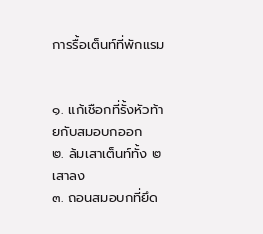การรื้อเต็นท์ที่พักแรม


๑. แก้เชือกที่รั้งหัวท้ายกับสมอบกออก
๒. ล้มเสาเต็นท์ทั้ง ๒ เสาลง
๓. ถอนสมอบกที่ยึด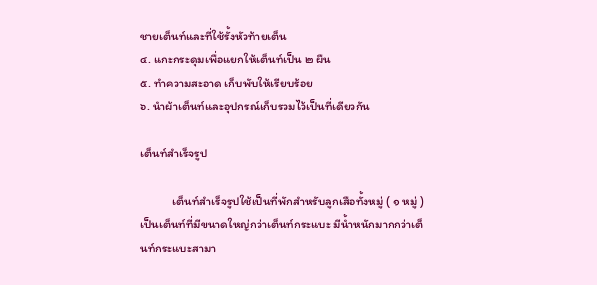ชายเต็นท์และที่ใช้รั้งหัวท้ายเต็น
๔. แกะกระดุมเพื่อแยกให้เต็นท์เป็น ๒ ผืน
๕. ทำความสะอาด เก็บพับให้เรียบร้อย
๖. นำผ้าเต็นท์และอุปกรณ์เก็บรวมไว้เป็นที่เดียวกัน

เต็นท์สำเร็จรูป

            เต็นท์สำเร็จรูปใช้เป็นที่พักสำหรับลูกเสือทั้งหมู่ ( ๑ หมู่ ) เป็นเต็นท์ที่มีขนาดใหญ่กว่าเต็นท์กระแบะ มีน้ำหนักมากกว่าเต็นท์กระแบะสามา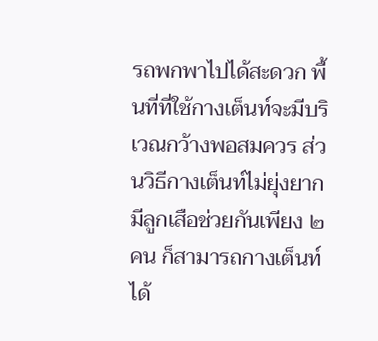รถพกพาไปได้สะดวก พื้นที่ที่ใช้กางเต็นท์จะมีบริเวณกว้างพอสมควร ส่วนวิธีกางเต็นท์ไม่ยุ่งยากมีลูกเสือช่วยกันเพียง ๒ คน ก็สามารถกางเต็นท์ได้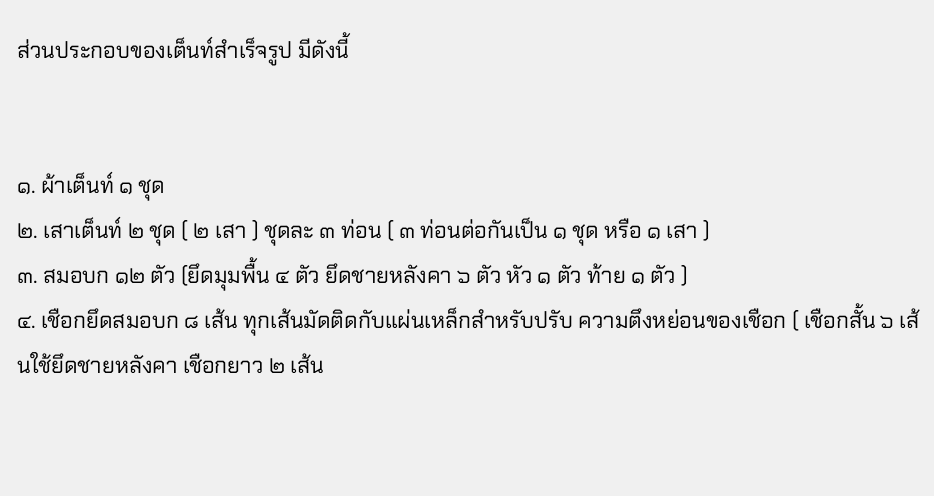ส่วนประกอบของเต็นท์สำเร็จรูป มีดังนี้


๑. ผ้าเต็นท์ ๑ ชุด
๒. เสาเต็นท์ ๒ ชุด ( ๒ เสา ) ชุดละ ๓ ท่อน ( ๓ ท่อนต่อกันเป็น ๑ ชุด หรือ ๑ เสา )
๓. สมอบก ๑๒ ตัว (ยึดมุมพื้น ๔ ตัว ยึดชายหลังคา ๖ ตัว หัว ๑ ตัว ท้าย ๑ ตัว )
๔. เชือกยึดสมอบก ๘ เส้น ทุกเส้นมัดติดกับแผ่นเหล็กสำหรับปรับ ความตึงหย่อนของเชือก ( เชือกสั้น ๖ เส้นใช้ยึดชายหลังคา เชือกยาว ๒ เส้น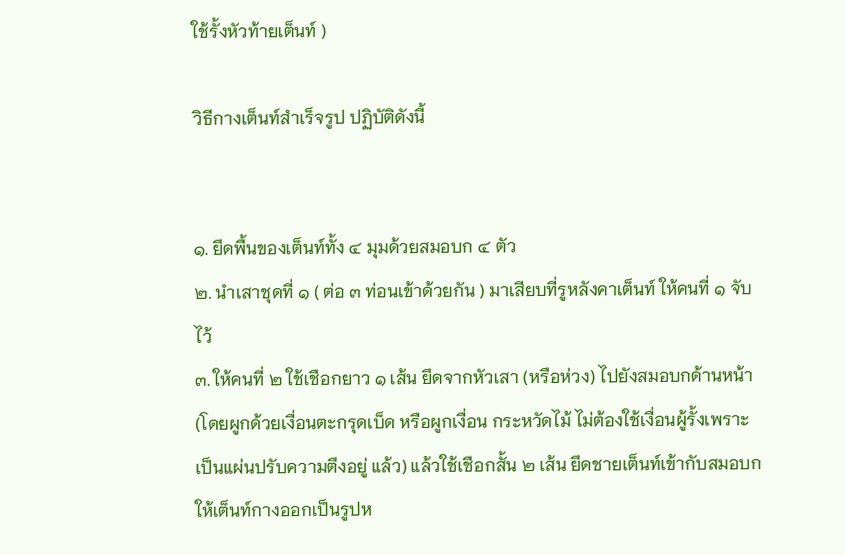ใช้รั้งหัวท้ายเต็นท์ )

วิธีกางเต็นท์สำเร็จรูป ปฏิบัติดังนี้


๑. ยึดพื้นของเต็นท์ทั้ง ๔ มุมด้วยสมอบก ๔ ตัว
๒. นำเสาชุดที่ ๑ ( ต่อ ๓ ท่อนเข้าด้วยกัน ) มาเสียบที่รูหลังคาเต็นท์ ให้คนที่ ๑ จับไว้
๓. ให้คนที่ ๒ ใช้เชือกยาว ๑ เส้น ยึดจากหัวเสา (หรือห่วง) ไปยังสมอบกด้านหน้า (โดยผูกด้วยเงื่อนตะกรุดเบ็ด หรือผูกเงื่อน กระหวัดไม้ ไม่ต้องใช้เงื่อนผู้รั้งเพราะเป็นแผ่นปรับความตึงอยู่ แล้ว) แล้วใช้เชือกสั้น ๒ เส้น ยึดชายเต็นท์เข้ากับสมอบกให้เต็นท์กางออกเป็นรูปห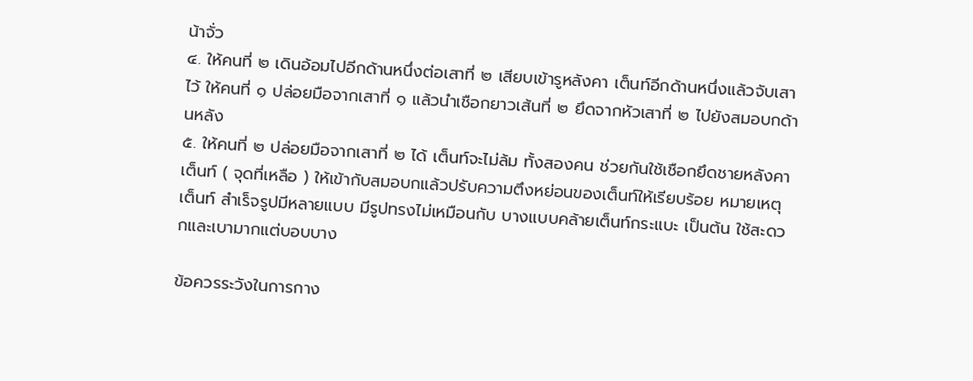น้าจั่ว
๔. ให้คนที่ ๒ เดินอ้อมไปอีกด้านหนึ่งต่อเสาที่ ๒ เสียบเข้ารูหลังคา เต็นท์อีกด้านหนึ่งแล้วจับเสาไว้ ให้คนที่ ๑ ปล่อยมือจากเสาที่ ๑ แล้วนำเชือกยาวเส้นที่ ๒ ยึดจากหัวเสาที่ ๒ ไปยังสมอบกด้านหลัง
๕. ให้คนที่ ๒ ปล่อยมือจากเสาที่ ๒ ได้ เต็นท์จะไม่ล้ม ทั้งสองคน ช่วยกันใช้เชือกยึดชายหลังคาเต็นท์ ( จุดที่เหลือ ) ให้เข้ากับสมอบกแล้วปรับความตึงหย่อนของเต็นท์ให้เรียบร้อย หมายเหตุ เต็นท์ สำเร็จรูปมีหลายแบบ มีรูปทรงไม่เหมือนกับ บางแบบคล้ายเต็นท์กระแบะ เป็นต้น ใช้สะดวกและเบามากแต่บอบบาง

ข้อควรระวังในการกาง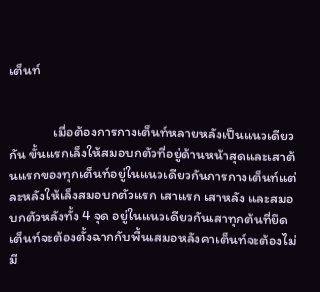เต็นท์


              เมื่อต้องการกางเต็นท์หลายหลังเป็นแนวเดียวกัน ขั้นแรกเล็งให้สมอบกตัวที่อยู่ด้านหน้าสุดและเสาต้นแรกของทุกเต็นท์อยู่ในแนวเดียวกันการกางเต็นท์แต่ละหลังให้เล็งสมอบกตัวแรก เสาแรก เสาหลัง และสมอบกตัวหลังทั้ง 4 จุด อยู่ในแนวเดียวกันเสาทุกต้นที่ยึดเต็นท์จะต้องตั้งฉากกับพื้นเสมอหลังคาเต็นท์จะต้องไม่มี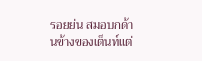รอยย่น สมอบกด้านข้างของเต็นท์แต่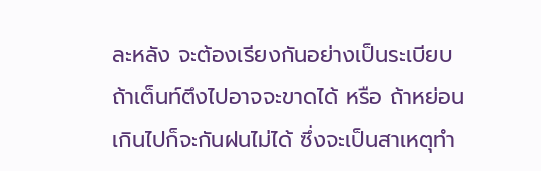ละหลัง จะต้องเรียงกันอย่างเป็นระเบียบ ถ้าเต็นท์ตึงไปอาจจะขาดได้ หรือ ถ้าหย่อนเกินไปก็จะกันฝนไม่ได้ ซึ่งจะเป็นสาเหตุทำ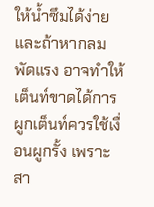ให้น้ำซึมได้ง่ายและถ้าหากลมพัดแรง อาจทำให้เต็นท์ขาดได้การผูกเต็นท์ควรใช้เงื่อนผูกรั้ง เพราะสา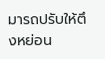มารถปรับให้ตึงหย่อน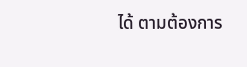ได้ ตามต้องการ